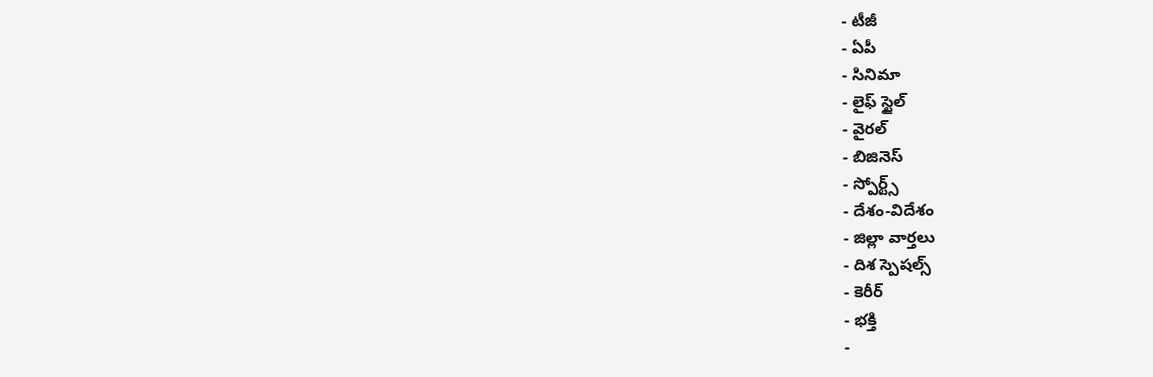- టీజీ
- ఏపీ
- సినిమా
- లైఫ్ స్టైల్
- వైరల్
- బిజినెస్
- స్పోర్ట్స్
- దేశం-విదేశం
- జిల్లా వార్తలు
- దిశ స్పెషల్స్
- కెరీర్
- భక్తి
-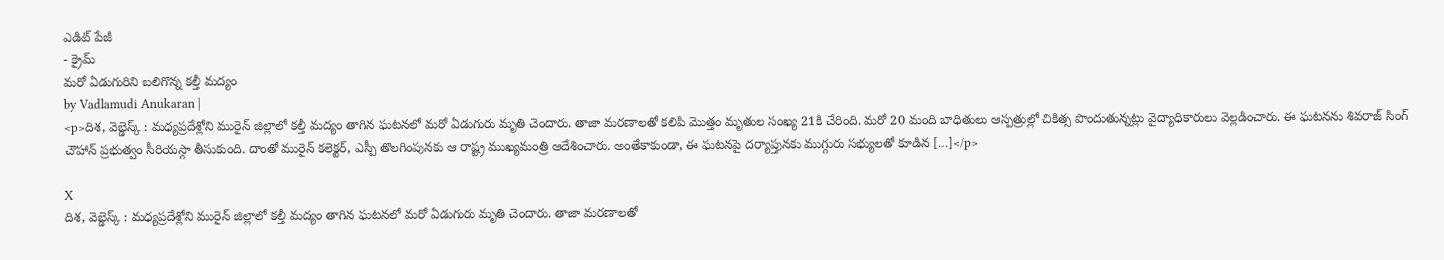ఎడిట్ పేజీ
- క్రైమ్
మరో ఏడుగురిని బలిగొన్న కల్తీ మద్యం
by Vadlamudi Anukaran |
<p>దిశ, వెబ్డెస్క్ : మధ్యప్రదేశ్లోని మురైన్ జిల్లాలో కల్తీ మద్యం తాగిన ఘటనలో మరో ఏడుగురు మృతి చెందారు. తాజా మరణాలతో కలిపి మొత్తం మృతుల సంఖ్య 21కి చేరింది. మరో 20 మంది బాధితులు ఆస్పత్రుల్లో చికిత్స పొందుతున్నట్లు వైద్యాధికారులు వెల్లడించారు. ఈ ఘటనను శివరాజ్ సింగ్ చౌహాన్ ప్రభుత్వం సీరియస్గా తీసుకుంది. దాంతో మురైన్ కలెక్టర్, ఎస్పీ తొలగింపునకు ఆ రాష్ట్ర ముఖ్యమంత్రి ఆదేశించారు. అంతేకాకుండా, ఈ ఘటనపై దర్యాప్తునకు ముగ్గురు సభ్యులతో కూడిన […]</p>

X
దిశ, వెబ్డెస్క్ : మధ్యప్రదేశ్లోని మురైన్ జిల్లాలో కల్తీ మద్యం తాగిన ఘటనలో మరో ఏడుగురు మృతి చెందారు. తాజా మరణాలతో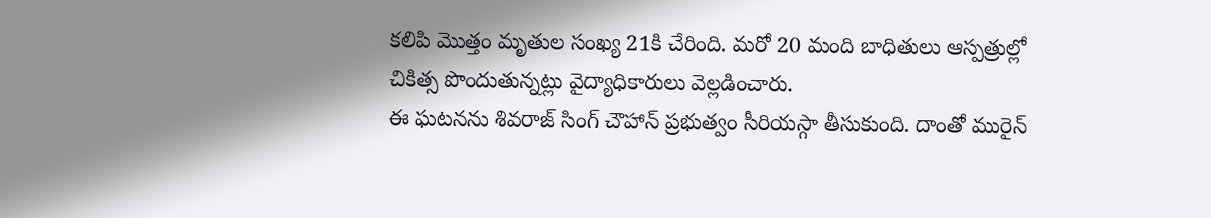కలిపి మొత్తం మృతుల సంఖ్య 21కి చేరింది. మరో 20 మంది బాధితులు ఆస్పత్రుల్లో చికిత్స పొందుతున్నట్లు వైద్యాధికారులు వెల్లడించారు.
ఈ ఘటనను శివరాజ్ సింగ్ చౌహాన్ ప్రభుత్వం సీరియస్గా తీసుకుంది. దాంతో మురైన్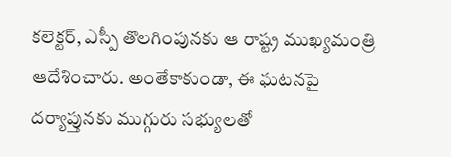కలెక్టర్, ఎస్పీ తొలగింపునకు ఆ రాష్ట్ర ముఖ్యమంత్రి ఆదేశించారు. అంతేకాకుండా, ఈ ఘటనపై దర్యాప్తునకు ముగ్గురు సభ్యులతో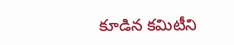కూడిన కమిటీని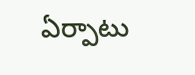ఏర్పాటు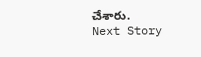చేశారు.
Next Story